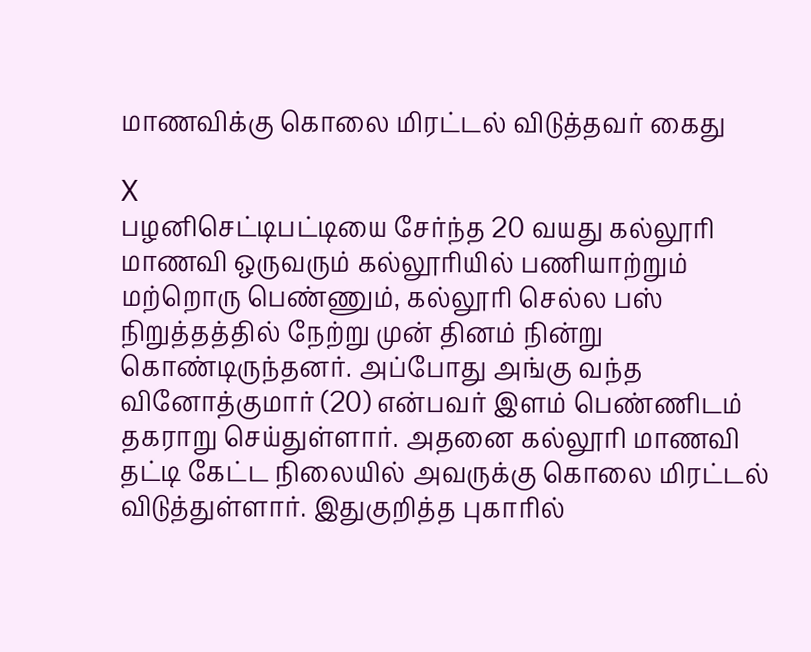மாணவிக்கு கொலை மிரட்டல் விடுத்தவர் கைது

X
பழனிசெட்டிபட்டியை சேர்ந்த 20 வயது கல்லூரி மாணவி ஒருவரும் கல்லூரியில் பணியாற்றும் மற்றொரு பெண்ணும், கல்லூரி செல்ல பஸ் நிறுத்தத்தில் நேற்று முன் தினம் நின்று கொண்டிருந்தனர். அப்போது அங்கு வந்த வினோத்குமார் (20) என்பவர் இளம் பெண்ணிடம் தகராறு செய்துள்ளார். அதனை கல்லூரி மாணவி தட்டி கேட்ட நிலையில் அவருக்கு கொலை மிரட்டல் விடுத்துள்ளார். இதுகுறித்த புகாரில்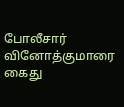போலீசார் வினோத்குமாரை கைது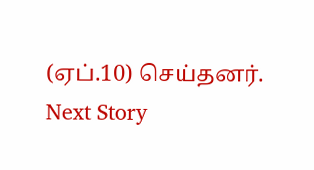(ஏப்.10) செய்தனர்.
Next Story